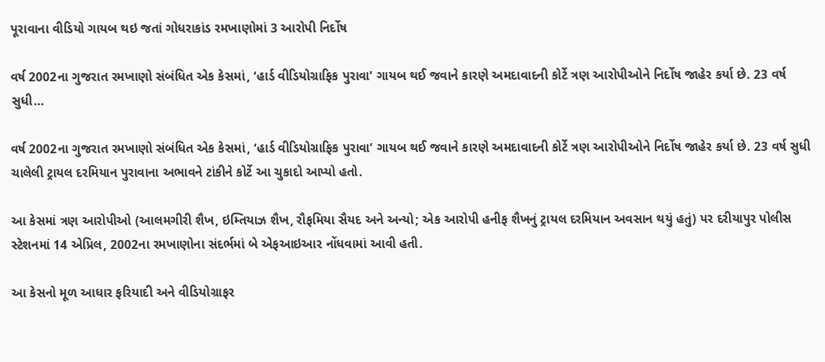પૂરાવાના વીડિયો ગાયબ થઇ જતાં ગોધરાકાંડ રમખાણોમાં 3 આરોપી નિર્દોષ

વર્ષ 2002ના ગુજરાત રમખાણો સંબંધિત એક કેસમાં, ‘હાર્ડ વીડિયોગ્રાફિક પુરાવા’ ગાયબ થઈ જવાને કારણે અમદાવાદની કોર્ટે ત્રણ આરોપીઓને નિર્દોષ જાહેર કર્યા છે. 23 વર્ષ સુધી…

વર્ષ 2002ના ગુજરાત રમખાણો સંબંધિત એક કેસમાં, ‘હાર્ડ વીડિયોગ્રાફિક પુરાવા’ ગાયબ થઈ જવાને કારણે અમદાવાદની કોર્ટે ત્રણ આરોપીઓને નિર્દોષ જાહેર કર્યા છે. 23 વર્ષ સુધી ચાલેલી ટ્રાયલ દરમિયાન પુરાવાના અભાવને ટાંકીને કોર્ટે આ ચુકાદો આપ્યો હતો.

આ કેસમાં ત્રણ આરોપીઓ (આલમગીરી શૈખ, ઇમ્તિયાઝ શૈખ, રૌફમિયા સૈયદ અને અન્યો; એક આરોપી હનીફ શૈખનું ટ્રાયલ દરમિયાન અવસાન થયું હતું) પર દરીયાપુર પોલીસ સ્ટેશનમાં 14 એપ્રિલ, 2002ના રમખાણોના સંદર્ભમાં બે એફઆઇઆર નોંધવામાં આવી હતી.

આ કેસનો મૂળ આધાર ફરિયાદી અને વીડિયોગ્રાફર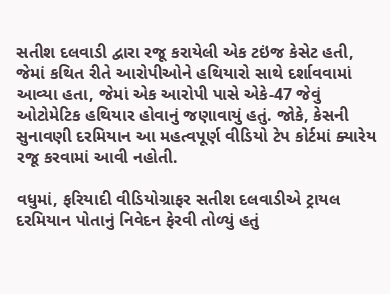સતીશ દલવાડી દ્વારા રજૂ કરાયેલી એક ટઇંજ કેસેટ હતી, જેમાં કથિત રીતે આરોપીઓને હથિયારો સાથે દર્શાવવામાં આવ્યા હતા, જેમાં એક આરોપી પાસે એકે-47 જેવું ઓટોમેટિક હથિયાર હોવાનું જણાવાયું હતું. જોકે, કેસની સુનાવણી દરમિયાન આ મહત્વપૂર્ણ વીડિયો ટેપ કોર્ટમાં ક્યારેય રજૂ કરવામાં આવી નહોતી.

વધુમાં, ફરિયાદી વીડિયોગ્રાફર સતીશ દલવાડીએ ટ્રાયલ દરમિયાન પોતાનું નિવેદન ફેરવી તોળ્યું હતું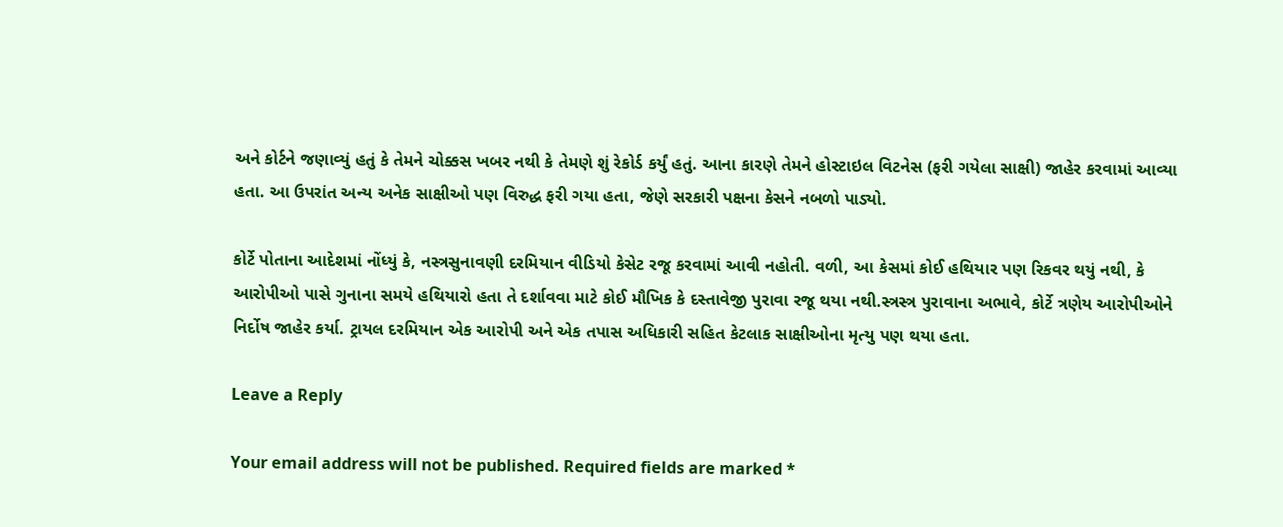અને કોર્ટને જણાવ્યું હતું કે તેમને ચોક્કસ ખબર નથી કે તેમણે શું રેકોર્ડ કર્યું હતું. આના કારણે તેમને હોસ્ટાઇલ વિટનેસ (ફરી ગયેલા સાક્ષી) જાહેર કરવામાં આવ્યા હતા. આ ઉપરાંત અન્ય અનેક સાક્ષીઓ પણ વિરુદ્ધ ફરી ગયા હતા, જેણે સરકારી પક્ષના કેસને નબળો પાડ્યો.

કોર્ટે પોતાના આદેશમાં નોંધ્યું કે, નસ્ત્રસુનાવણી દરમિયાન વીડિયો કેસેટ રજૂ કરવામાં આવી નહોતી. વળી, આ કેસમાં કોઈ હથિયાર પણ રિકવર થયું નથી, કે આરોપીઓ પાસે ગુનાના સમયે હથિયારો હતા તે દર્શાવવા માટે કોઈ મૌખિક કે દસ્તાવેજી પુરાવા રજૂ થયા નથી.સ્ત્રસ્ત્ર પુરાવાના અભાવે, કોર્ટે ત્રણેય આરોપીઓને નિર્દોષ જાહેર કર્યા. ટ્રાયલ દરમિયાન એક આરોપી અને એક તપાસ અધિકારી સહિત કેટલાક સાક્ષીઓના મૃત્યુ પણ થયા હતા.

Leave a Reply

Your email address will not be published. Required fields are marked *